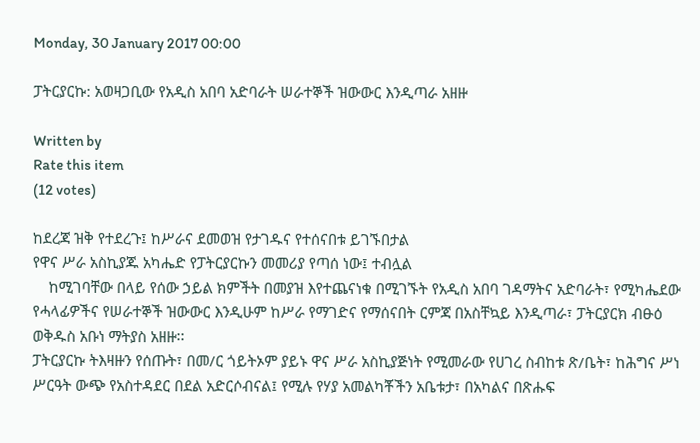Monday, 30 January 2017 00:00

ፓትርያርኩ: አወዛጋቢው የአዲስ አበባ አድባራት ሠራተኞች ዝውውር እንዲጣራ አዘዙ

Written by
Rate this item
(12 votes)

ከደረጃ ዝቅ የተደረጉ፤ ከሥራና ደመወዝ የታገዱና የተሰናበቱ ይገኙበታል
የዋና ሥራ አስኪያጁ አካሔድ የፓትርያርኩን መመሪያ የጣሰ ነው፤ ተብሏል
    ከሚገባቸው በላይ የሰው ኃይል ክምችት በመያዝ እየተጨናነቁ በሚገኙት የአዲስ አበባ ገዳማትና አድባራት፣ የሚካሔደው የሓላፊዎችና የሠራተኞች ዝውውር እንዲሁም ከሥራ የማገድና የማሰናበት ርምጃ በአስቸኳይ እንዲጣራ፣ ፓትርያርክ ብፁዕ ወቅዱስ አቡነ ማትያስ አዘዙ፡፡
ፓትርያርኩ ትእዛዙን የሰጡት፣ በመ/ር ጎይትኦም ያይኑ ዋና ሥራ አስኪያጅነት የሚመራው የሀገረ ስብከቱ ጽ/ቤት፣ ከሕግና ሥነ ሥርዓት ውጭ የአስተዳደር በደል አድርሶብናል፤ የሚሉ የሃያ አመልካቾችን አቤቱታ፣ በአካልና በጽሑፍ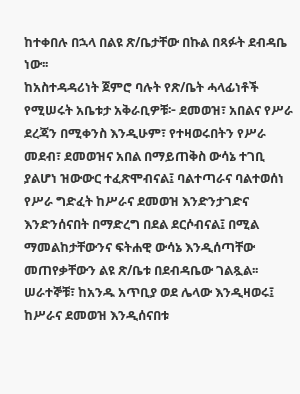ከተቀበሉ በኋላ በልዩ ጽ/ቤታቸው በኩል በጻፉት ደብዳቤ ነው፡፡
ከአስተዳዳሪነት ጀምሮ ባሉት የጽ/ቤት ሓላፊነቶች የሚሠሩት አቤቱታ አቅራቢዎቹ፦ ደመወዝ፣ አበልና የሥራ ደረጃን በሚቀንስ እንዲሁም፣ የተዛወሩበትን የሥራ መደብ፣ ደመወዝና አበል በማይጠቅስ ውሳኔ ተገቢ ያልሆነ ዝውውር ተፈጽሞብናል፤ ባልተጣራና ባልተወሰነ የሥራ ግድፈት ከሥራና ደመወዝ እንድንታገድና እንድንሰናበት በማድረግ በደል ደርሶብናል፤ በሚል ማመልከታቸውንና ፍትሐዊ ውሳኔ እንዲሰጣቸው መጠየቃቸውን ልዩ ጽ/ቤቱ በደብዳቤው ገልጿል፡፡
ሠራተኞቹ፣ ከአንዱ አጥቢያ ወደ ሌላው እንዲዛወሩ፤ ከሥራና ደመወዝ እንዲሰናበቱ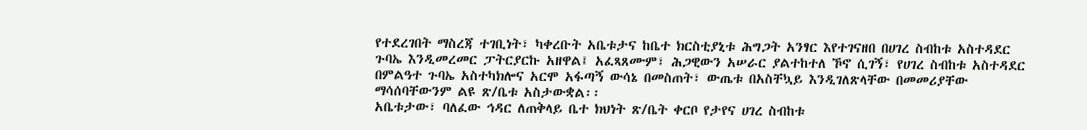የተደረገበት ማስረጃ ተገቢነት፣ ካቀረቡት አቤቱታና ከቤተ ክርስቲያኒቱ ሕግጋት አንፃር እየተገናዘበ በሀገረ ስብከቱ አስተዳደር ጉባኤ እንዲመረመር ፓትርያርኩ አዘዋል፤ አፈጻጸሙም፣ ሕጋዊውን አሠራር ያልተከተለ ኾኖ ሲገኝ፣ የሀገረ ስብከቱ አስተዳደር በምልዓተ ጉባኤ አስተካክሎና አርሞ አፋጣኝ ውሳኔ በመስጠት፣ ውጤቱ በአስቸኳይ እንዲገለጽላቸው በመመሪያቸው ማሳሰባቸውንም ልዩ ጽ/ቤቱ አስታውቋል፡፡
አቤቱታው፣ ባለፈው ኅዳር ለጠቅላይ ቤተ ክህነት ጽ/ቤት ቀርቦ የታየና ሀገረ ስብከቱ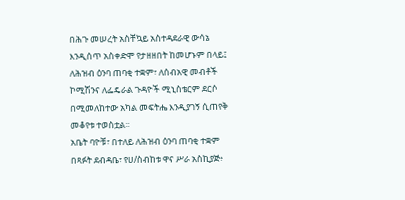በሕጉ መሠረት አስቸኳይ አስተዳደራዊ ውሳኔ እንዲሰጥ አስቀድሞ የታዘዘበት ከመሆኑም በላይ፤ ለሕዝብ ዕንባ ጠባቂ ተቋም፣ ለሰብአዊ መብቶች ኮሚሽንና ለፌዴራል ጉዳዮች ሚኒስቴርም ደርሶ በሚመለከተው አካል መፍትሔ እንዲያገኝ ሲጠየቅ መቆየቱ ተወስቷል፡፡
አቤት ባዮቹ፣ በተለይ ለሕዝብ ዕንባ ጠባቂ ተቋም በጻፉት ደብዳቤ፣ የሀ/ስብከቱ ዋና ሥራ አስኪያጅ፥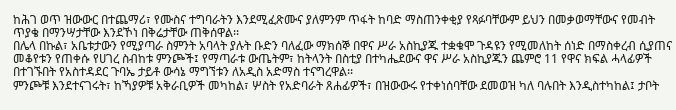ከሕገ ወጥ ዝውውር በተጨማሪ፣ የሙስና ተግባራትን እንደሚፈጽሙና ያለምንም ጥፋት ከባድ ማስጠንቀቂያ የጻፉባቸውም ይህን በመቃወማቸውና የመብት ጥያቄ በማንሣታቸው እንደኾነ በቅሬታቸው ጠቅሰዋል፡፡
በሌላ በኩል፣ አቤቱታውን የሚያጣራ ስምንት አባላት ያሉት ቡድን ባለፈው ማክሰኞ በዋና ሥራ አስኪያጁ ተቋቁሞ ጉዳዩን የሚመለከት ሰነድ በማስቀረብ ሲያጠና መቆየቱን የጠቀሱ የሀገረ ስብከቱ ምንጮች፤ የማጣራቱ ውጤትም፣ ከትላንት በስቲያ በተካሔደውና ዋና ሥራ አስኪያጁን ጨምሮ 11 የዋና ክፍል ሓላፊዎች በተገኙበት የአስተዳደር ጉባኤ ታይቶ ውሳኔ ማግኘቱን ለአዲስ አድማስ ተናግረዋል፡፡
ምንጮቹ እንደተናገሩት፣ ከኻያዎቹ አቅራቢዎች መካከል፣ ሦስት የአድባራት ጸሐፊዎች፣ በዝውውሩ የተቀነሰባቸው ደመወዝ ካለ ባሉበት እንዲስተካከል፤ ታቦት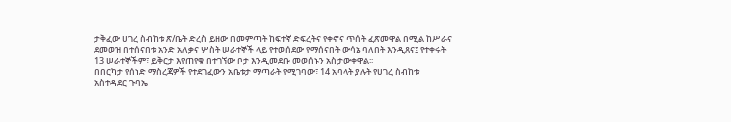ታቅፈው ሀገረ ስብከቱ ጽ/ቤት ድረስ ይዘው በመምጣት ከፍተኛ ድፍረትና የቀኖና ጥሰት ፈጽመዋል በሚል ከሥራና ደመወዝ በተሰናበቱ አንድ አለቃና ሦስት ሠራተኞች ላይ የተወሰደው የማሰናበት ውሳኔ ባለበት እንዲጸና፤ የተቀሩት 13 ሠራተኞችም፣ ይቅርታ እየጠየቁ በተገኘው ቦታ እንዲመደቡ መወሰኑን አስታውቀዋል፡፡
በበርካታ የሰነድ ማስረጃዎች የተደገፈውን አቤቱታ ማጣራት የሚገባው፣ 14 አባላት ያሉት የሀገረ ስብከቱ አስተዳደር ጉባኤ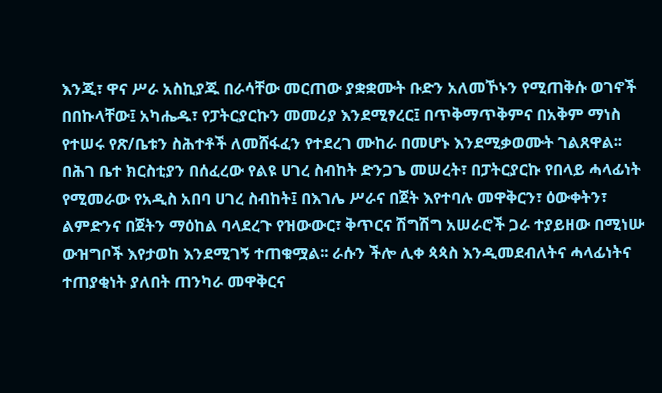እንጂ፣ ዋና ሥራ አስኪያጁ በራሳቸው መርጠው ያቋቋሙት ቡድን አለመኾኑን የሚጠቅሱ ወገኖች በበኩላቸው፤ አካሔዱ፣ የፓትርያርኩን መመሪያ እንደሚፃረር፤ በጥቅማጥቅምና በአቅም ማነስ የተሠሩ የጽ/ቤቱን ስሕተቶች ለመሸፋፈን የተደረገ ሙከራ በመሆኑ እንደሚቃወሙት ገልጸዋል፡፡
በሕገ ቤተ ክርስቲያን በሰፈረው የልዩ ሀገረ ስብከት ድንጋጌ መሠረት፣ በፓትርያርኩ የበላይ ሓላፊነት የሚመራው የአዲስ አበባ ሀገረ ስብከት፤ በእገሌ ሥራና በጀት እየተባሉ መዋቅርን፣ ዕውቀትን፣ ልምድንና በጀትን ማዕከል ባላደረጉ የዝውውር፣ ቅጥርና ሽግሽግ አሠራሮች ጋራ ተያይዘው በሚነሡ ውዝግቦች እየታወከ እንደሚገኝ ተጠቁሟል፡፡ ራሱን ችሎ ሊቀ ጳጳስ እንዲመደብለትና ሓላፊነትና ተጠያቂነት ያለበት ጠንካራ መዋቅርና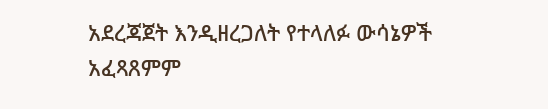አደረጃጀት እንዲዘረጋለት የተላለፉ ውሳኔዎች አፈጻጸምም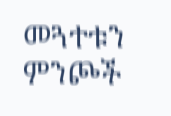መጓተቱን ምንጮች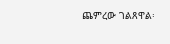ጨምረው ገልጸዋል፡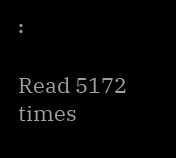፡

Read 5172 times